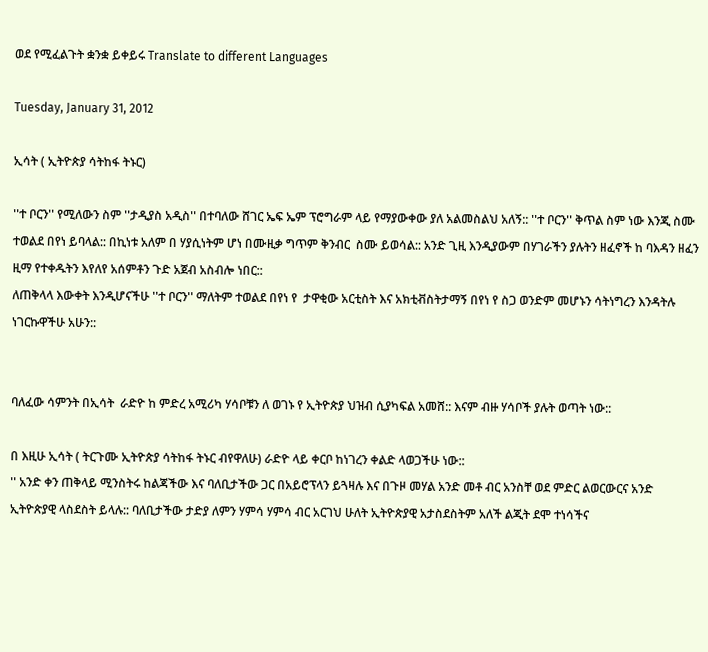ወደ የሚፈልጉት ቋንቋ ይቀይሩ Translate to different Languages

Tuesday, January 31, 2012

ኢሳት ( ኢትዮጵያ ሳትከፋ ትኑር)

''ተ ቦርን'' የሚለውን ስም ''ታዲያስ አዲስ'' በተባለው ሸገር ኤፍ ኤም ፕሮግራም ላይ የማያውቀው ያለ አልመስልህ አለኝ:: ''ተ ቦርን'' ቅጥል ስም ነው እንጂ ስሙ ተወልደ በየነ ይባላል:: በኪነቱ አለም በ ሃያሲነትም ሆነ በሙዚቃ ግጥም ቅንብር  ስሙ ይወሳል:: አንድ ጊዚ እንዲያውም በሃገራችን ያሉትን ዘፈኖች ከ ባእዳን ዘፈን ዚማ የተቀዱትን እየለየ አሰምቶን ጉድ አጀብ አስብሎ ነበር::
ለጠቅላላ እውቀት እንዲሆናችሁ ''ተ ቦርን'' ማለትም ተወልደ በየነ የ  ታዋቂው አርቲስት እና አክቲቭስትታማኝ በየነ የ ስጋ ወንድም መሆኑን ሳትነግረን እንዳትሉ ነገርኩዋችሁ አሁን::


ባለፈው ሳምንት በኢሳት  ራድዮ ከ ምድረ አሚሪካ ሃሳቦቹን ለ ወገኑ የ ኢትዮጵያ ህዝብ ሲያካፍል አመሸ:: እናም ብዙ ሃሳቦች ያሉት ወጣት ነው::

በ እዚሁ ኢሳት ( ትርጉሙ ኢትዮጵያ ሳትከፋ ትኑር ብየዋለሁ) ራድዮ ላይ ቀርቦ ከነገረን ቀልድ ላወጋችሁ ነው::
'' አንድ ቀን ጠቅላይ ሚንስትሩ ከልጃችው እና ባለቢታችው ጋር በአይሮፕላን ይጓዛሉ እና በጉዞ መሃል አንድ መቶ ብር አንስቸ ወደ ምድር ልወርውርና አንድ ኢትዮጵያዊ ላስደስት ይላሉ:: ባለቢታችው ታድያ ለምን ሃምሳ ሃምሳ ብር አርገህ ሁለት ኢትዮጵያዊ አታስደስትም አለች ልጂት ደሞ ተነሳችና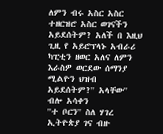ለምን ብሩ አስር አስር ተዘርዝሮ አስር ወገናችን አይደሰትም? አለች በ እዚህ ጊዚ የ አይሮፕላኑ አብራሪ ካፒቲን ዘወር አለና ለምን እራስዎ ወርደው ሰማንያ ሚልዮን ህዝብ አይደሰትም?'' አላቸው'' ብሎ አሳቀን
''ተ ቦርን'' ስለ ሃገረ ኢትዮጵያ ገና ብዙ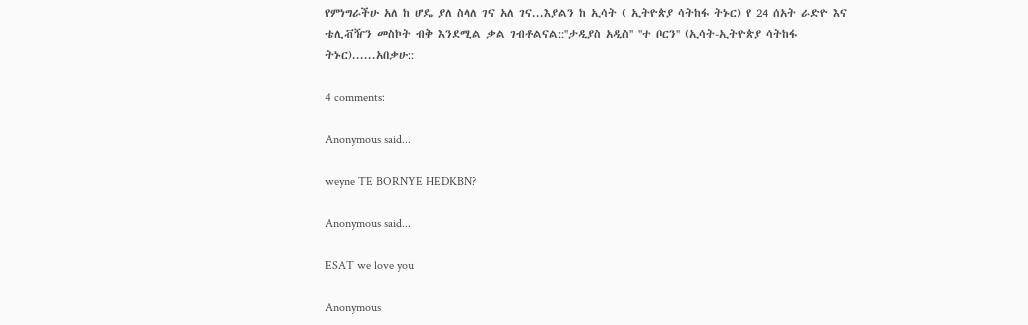የምነግራችሁ አለ ከ ሆዴ ያለ ስላለ ገና አለ ገና...እያልን ከ ኢሳት ( ኢትዮጵያ ሳትከፋ ትኑር) የ 24 ሰአት ራድዮ እና ቴሊቭዥን መስኮት ብቅ እንደሚል ቃል ገብቶልናል::''ታዲያስ አዲስ'' ''ተ ቦርን'' (ኢሳት-ኢትዮጵያ ሳትከፋ ትኑር)......አበቃሁ::

4 comments:

Anonymous said...

weyne TE BORNYE HEDKBN?

Anonymous said...

ESAT we love you

Anonymous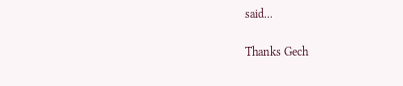said...

Thanks Gech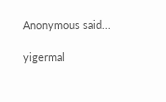Anonymous said...

yigermal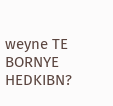weyne TE BORNYE HEDKIBN?